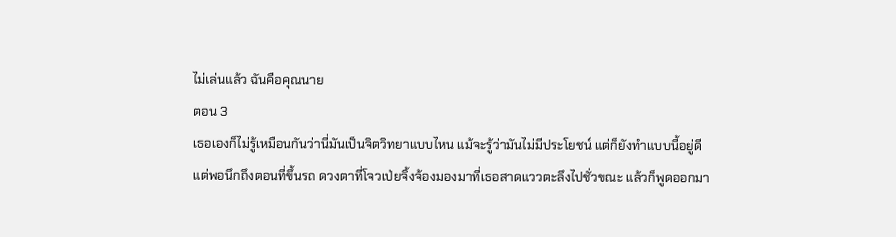ไม่เล่นแล้ว ฉันคือคุณนาย
ตอน 3
เธอเองก็ไม่รู้เหมือนกันว่านี่มันเป็นจิตวิทยาแบบไหน แม้จะรู้ว่ามันไม่มีประโยชน์ แต่ก็ยังทำแบบนี้อยู่ดี
แต่พอนึกถึงตอนที่ขึ้นรถ ดวงตาที่โจวเป่ยจิ้งจ้องมองมาที่เธอสาดแววตะลึงไปชั่วขณะ แล้วก็พูดออกมา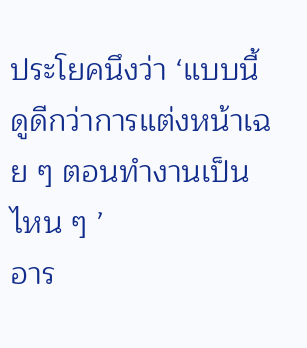ประโยคนึงว่า ‘แบบนี้ดูดีกว่าการแต่งหน้าเฉย ๆ ตอนทำงานเป็นไหน ๆ ’
อาร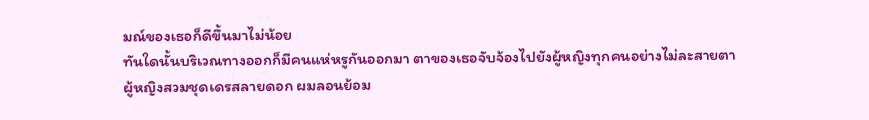มณ์ของเธอก็ดีขึ้นมาไม่น้อย
ทันใดนั้นบริเวณทางออกก็มีคนแห่หรูกันออกมา ตาของเธอจับจ้องไปยังผู้หญิงทุกคนอย่างไม่ละสายตา
ผู้หญิงสวมชุดเดรสลายดอก ผมลอนย้อม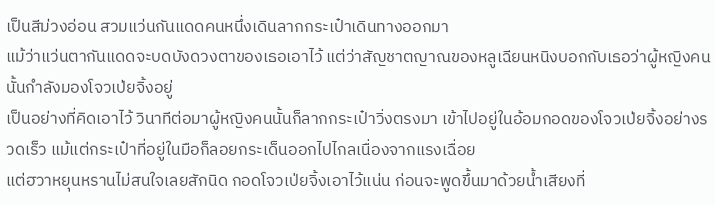เป็นสีม่วงอ่อน สวมแว่นกันแดดคนหนึ่งเดินลากกระเป๋าเดินทางออกมา
แม้ว่าแว่นตากันแดดจะบดบังดวงตาของเธอเอาไว้ แต่ว่าสัญชาตญาณของหลูเฉียนหนิงบอกกับเธอว่าผู้หญิงคนนั้นกำลังมองโจวเป่ยจิ้งอยู่
เป็นอย่างที่คิดเอาไว้ วินาทีต่อมาผู้หญิงคนนั้นก็ลากกระเป๋าวิ่งตรงมา เข้าไปอยู่ในอ้อมกอดของโจวเป่ยจิ้งอย่างรวดเร็ว แม้แต่กระเป๋าที่อยู่ในมือก็ลอยกระเด็นออกไปไกลเนื่องจากแรงเฉื่อย
แต่ฮวาหยุนหรานไม่สนใจเลยสักนิด กอดโจวเป่ยจิ้งเอาไว้แน่น ก่อนจะพูดขึ้นมาด้วยน้ำเสียงที่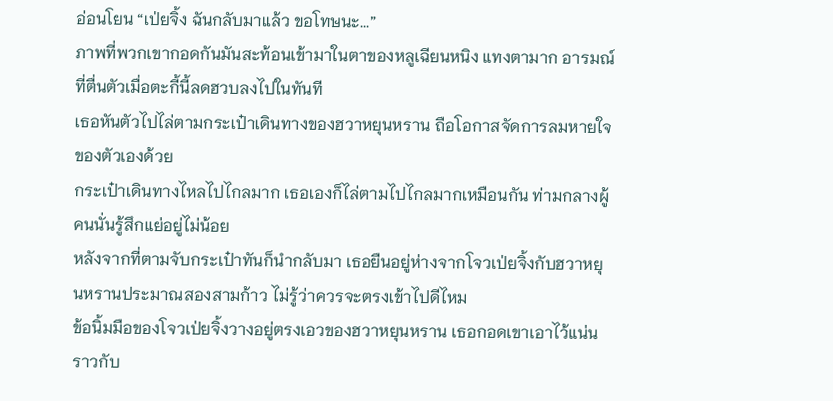อ่อนโยน “เป่ยจิ้ง ฉันกลับมาแล้ว ขอโทษนะ...”
ภาพที่พวกเขากอดกันมันสะท้อนเข้ามาในตาของหลูเฉียนหนิง แทงตามาก อารมณ์ที่ตื่นตัวเมื่อตะกี้นี้ลดฮวบลงไปในทันที
เธอหันตัวไปไล่ตามกระเป๋าเดินทางของฮวาหยุนหราน ถือโอกาสจัดการลมหายใจของตัวเองด้วย
กระเป๋าเดินทางไหลไปไกลมาก เธอเองก็ไล่ตามไปไกลมากเหมือนกัน ท่ามกลางผู้คนนั่นรู้สึกแย่อยู่ไม่น้อย
หลังจากที่ตามจับกระเป๋าทันก็นำกลับมา เธอยืนอยู่ห่างจากโจวเป่ยจิ้งกับฮวาหยุนหรานประมาณสองสามก้าว ไม่รู้ว่าควรจะตรงเข้าไปดีไหม
ข้อนิ้มมือของโจวเป่ยจิ้งวางอยู่ตรงเอวของฮวาหยุนหราน เธอกอดเขาเอาไว้แน่นราวกับ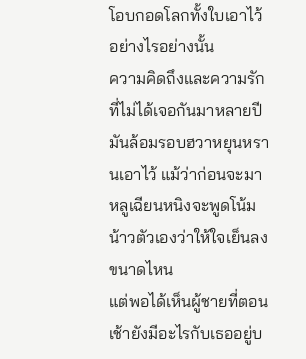โอบกอดโลกทั้งใบเอาไว้อย่างไรอย่างนั้น
ความคิดถึงและความรักที่ไม่ได้เจอกันมาหลายปีมันล้อมรอบฮวาหยุนหรานเอาไว้ แม้ว่าก่อนจะมาหลูเฉียนหนิงจะพูดโน้มน้าวตัวเองว่าให้ใจเย็นลงขนาดไหน
แต่พอได้เห็นผู้ชายที่ตอนเช้ายังมีอะไรกับเธออยู่บ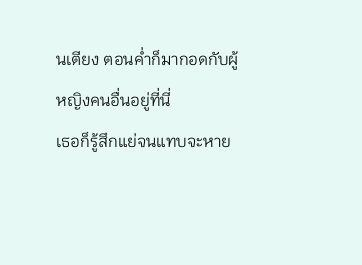นเตียง ตอนค่ำก็มากอดกับผู้หญิงคนอื่นอยู่ที่นี่
เธอก็รู้สึกแย่จนแทบจะหาย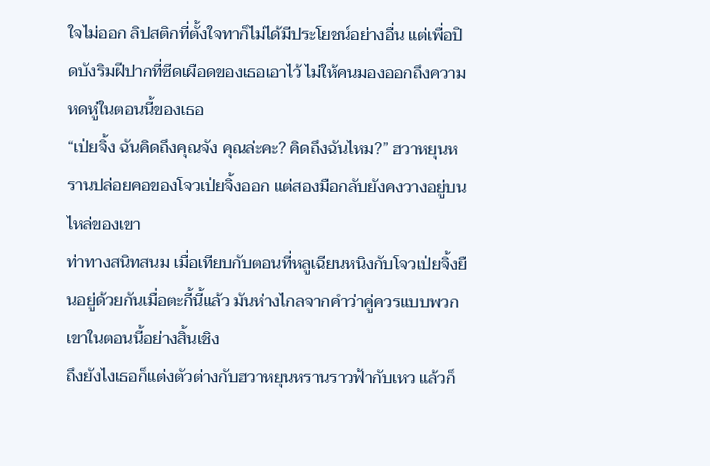ใจไม่ออก ลิปสติกที่ตั้งใจทาก็ไม่ได้มีประโยชน์อย่างอื่น แต่เพื่อปิดบังริมฝีปากที่ซีดเผือดของเธอเอาไว้ ไม่ให้คนมองออกถึงความหดหู่ในตอนนี้ของเธอ
“เป่ยจิ้ง ฉันคิดถึงคุณจัง คุณล่ะคะ? คิดถึงฉันไหม?” ฮวาหยุนหรานปล่อยคอของโจวเป่ยจิ้งออก แต่สองมือกลับยังคงวางอยู่บนไหล่ของเขา
ท่าทางสนิทสนม เมื่อเทียบกับตอนที่หลูเฉียนหนิงกับโจวเป่ยจิ้งยืนอยู่ด้วยกันเมื่อตะกี้นี้แล้ว มันห่างไกลจากคำว่าคู่ควรแบบพวกเขาในตอนนี้อย่างสิ้นเชิง
ถึงยังไงเธอก็แต่งตัวต่างกับฮวาหยุนหรานราวฟ้ากับเหว แล้วก็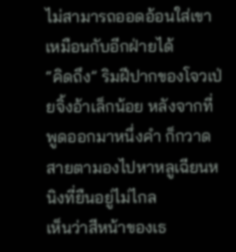ไม่สามารถออดอ้อนใส่เขาเหมือนกับอีกฝ่ายได้
“คิดถึง” ริมฝีปากของโจวเป่ยจิ้งอ้าเล็กน้อย หลังจากที่พูดออกมาหนึ่งคำ ก็กวาดสายตามองไปหาหลูเฉียนหนิงที่ยืนอยู่ไม่ไกล
เห็นว่าสีหน้าของเธ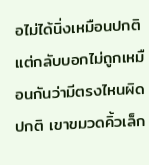อไม่ได้นิ่งเหมือนปกติ แต่กลับบอกไม่ถูกเหมือนกันว่ามีตรงไหนผิดปกติ เขาขมวดคิ้วเล็ก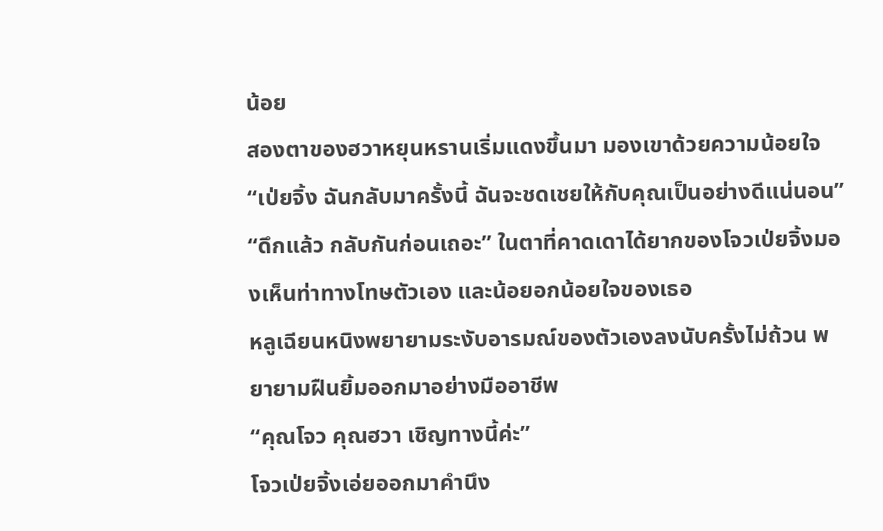น้อย
สองตาของฮวาหยุนหรานเริ่มแดงขึ้นมา มองเขาด้วยความน้อยใจ “เป่ยจิ้ง ฉันกลับมาครั้งนี้ ฉันจะชดเชยให้กับคุณเป็นอย่างดีแน่นอน”
“ดึกแล้ว กลับกันก่อนเถอะ” ในตาที่คาดเดาได้ยากของโจวเป่ยจิ้งมองเห็นท่าทางโทษตัวเอง และน้อยอกน้อยใจของเธอ
หลูเฉียนหนิงพยายามระงับอารมณ์ของตัวเองลงนับครั้งไม่ถ้วน พยายามฝืนยิ้มออกมาอย่างมืออาชีพ
“คุณโจว คุณฮวา เชิญทางนี้ค่ะ”
โจวเป่ยจิ้งเอ่ยออกมาคำนึง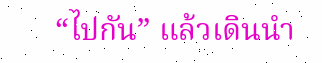“ไปกัน” แล้วเดินนำ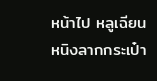หน้าไป หลูเฉียนหนิงลากกระเป๋า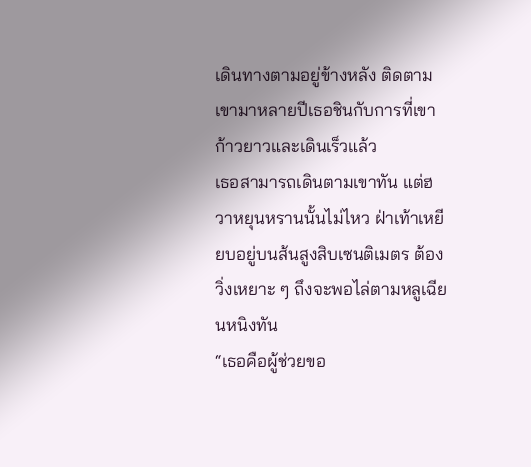เดินทางตามอยู่ข้างหลัง ติดตามเขามาหลายปีเธอชินกับการที่เขาก้าวยาวและเดินเร็วแล้ว
เธอสามารถเดินตามเขาทัน แต่ฮวาหยุนหรานนั้นไม่ไหว ฝ่าเท้าเหยียบอยู่บนส้นสูงสิบเซนติเมตร ต้องวิ่งเหยาะ ๆ ถึงจะพอไล่ตามหลูเฉียนหนิงทัน
“เธอคือผู้ช่วยขอ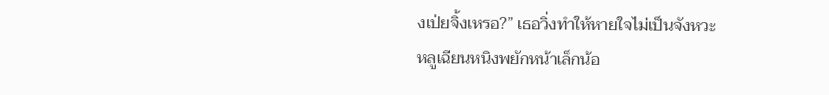งเป่ยจิ้งเหรอ?” เธอวิ่งทำให้หายใจไม่เป็นจังหวะ
หลูเฉียนหนิงพยักหน้าเล็กน้อ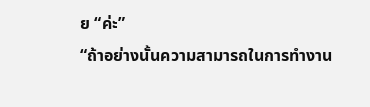ย “ค่ะ”
“ถ้าอย่างนั้นความสามารถในการทำงาน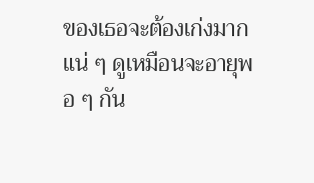ของเธอจะต้องเก่งมากแน่ ๆ ดูเหมือนจะอายุพอ ๆ กัน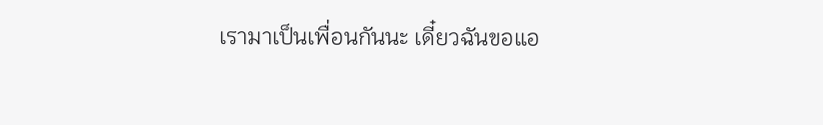เรามาเป็นเพื่อนกันนะ เดี๋ยวฉันขอแอ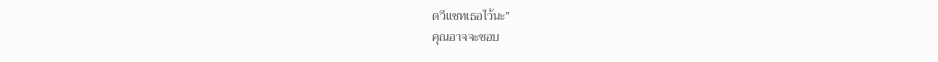ดวีแชทเธอไว้นะ”
คุณอาจจะชอบ